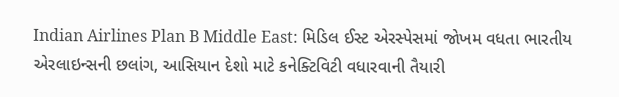Indian Airlines Plan B Middle East: મિડિલ ઈસ્ટ એરસ્પેસમાં જોખમ વધતા ભારતીય એરલાઇન્સની છલાંગ, આસિયાન દેશો માટે કનેક્ટિવિટી વધારવાની તૈયારી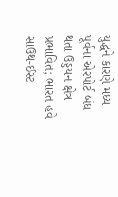યુદ્ધને કારણે મધ્ય પૂર્વના એરપોર્ટ બંધ થતા ઉડ્ડયન ક્ષેત્ર પ્રભાવિત; ભારત હવે સાઉથ-ઈસ્ટ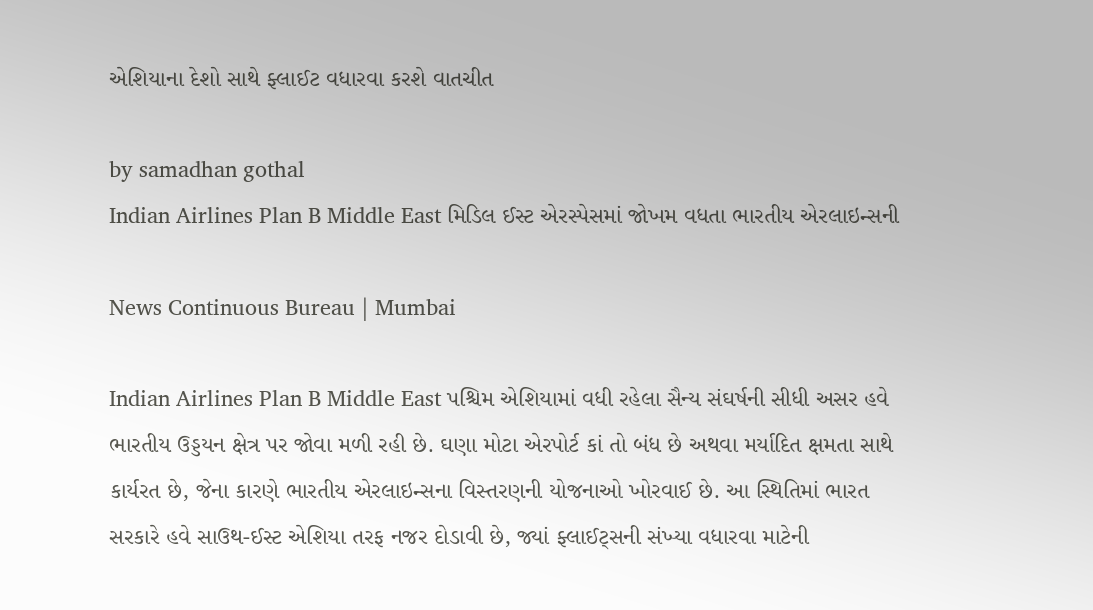એશિયાના દેશો સાથે ફ્લાઈટ વધારવા કરશે વાતચીત

by samadhan gothal
Indian Airlines Plan B Middle East મિડિલ ઈસ્ટ એરસ્પેસમાં જોખમ વધતા ભારતીય એરલાઇન્સની

News Continuous Bureau | Mumbai

Indian Airlines Plan B Middle East પશ્ચિમ એશિયામાં વધી રહેલા સૈન્ય સંઘર્ષની સીધી અસર હવે ભારતીય ઉડ્ડયન ક્ષેત્ર પર જોવા મળી રહી છે. ઘણા મોટા એરપોર્ટ કાં તો બંધ છે અથવા મર્યાદિત ક્ષમતા સાથે કાર્યરત છે, જેના કારણે ભારતીય એરલાઇન્સના વિસ્તરણની યોજનાઓ ખોરવાઈ છે. આ સ્થિતિમાં ભારત સરકારે હવે સાઉથ-ઈસ્ટ એશિયા તરફ નજર દોડાવી છે, જ્યાં ફ્લાઈટ્સની સંખ્યા વધારવા માટેની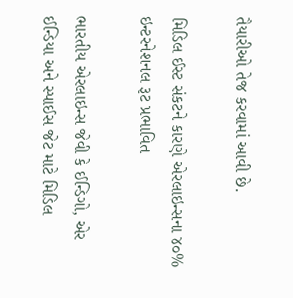તૈયારીઓ તેજ કરવામાં આવી છે.

મિડિલ ઈસ્ટ સંકટને કારણે એરલાઇન્સના ૪૦% ઇન્ટરનેશનલ રૂટ પ્રભાવિત

ભારતીય એરલાઇન્સ જેવી કે ઈન્ડિગો, એર ઈન્ડિયા અને સ્પાઈસ જેટ માટે મિડિલ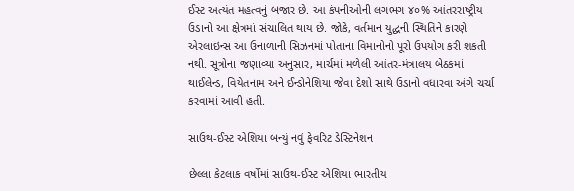ઈસ્ટ અત્યંત મહત્વનું બજાર છે. આ કંપનીઓની લગભગ ૪૦% આંતરરાષ્ટ્રીય ઉડાનો આ ક્ષેત્રમાં સંચાલિત થાય છે. જોકે, વર્તમાન યુદ્ધની સ્થિતિને કારણે એરલાઇન્સ આ ઉનાળાની સિઝનમાં પોતાના વિમાનોનો પૂરો ઉપયોગ કરી શકતી નથી. સૂત્રોના જણાવ્યા અનુસાર, માર્ચમાં મળેલી આંતર-મંત્રાલય બેઠકમાં થાઈલેન્ડ, વિયેતનામ અને ઈન્ડોનેશિયા જેવા દેશો સાથે ઉડાનો વધારવા અંગે ચર્ચા કરવામાં આવી હતી.

સાઉથ-ઈસ્ટ એશિયા બન્યું નવું ફેવરિટ ડેસ્ટિનેશન

છેલ્લા કેટલાક વર્ષોમાં સાઉથ-ઈસ્ટ એશિયા ભારતીય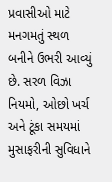પ્રવાસીઓ માટે મનગમતું સ્થળ બનીને ઉભરી આવ્યું છે. સરળ વિઝા નિયમો, ઓછો ખર્ચ અને ટૂંકા સમયમાં મુસાફરીની સુવિધાને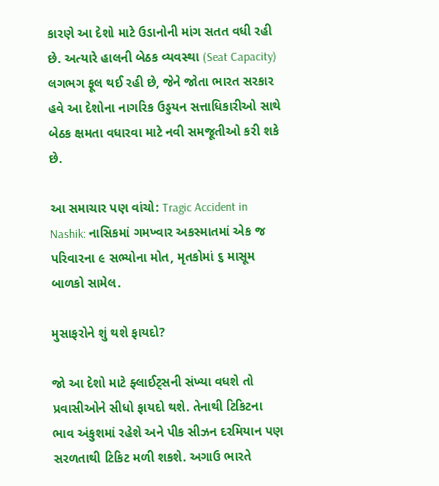કારણે આ દેશો માટે ઉડાનોની માંગ સતત વધી રહી છે. અત્યારે હાલની બેઠક વ્યવસ્થા (Seat Capacity) લગભગ ફૂલ થઈ રહી છે, જેને જોતા ભારત સરકાર હવે આ દેશોના નાગરિક ઉડ્ડયન સત્તાધિકારીઓ સાથે બેઠક ક્ષમતા વધારવા માટે નવી સમજૂતીઓ કરી શકે છે.

આ સમાચાર પણ વાંચો: Tragic Accident in Nashik: નાસિકમાં ગમખ્વાર અકસ્માતમાં એક જ પરિવારના ૯ સભ્યોના મોત, મૃતકોમાં ૬ માસૂમ બાળકો સામેલ.

મુસાફરોને શું થશે ફાયદો?

જો આ દેશો માટે ફ્લાઈટ્સની સંખ્યા વધશે તો પ્રવાસીઓને સીધો ફાયદો થશે. તેનાથી ટિકિટના ભાવ અંકુશમાં રહેશે અને પીક સીઝન દરમિયાન પણ સરળતાથી ટિકિટ મળી શકશે. અગાઉ ભારતે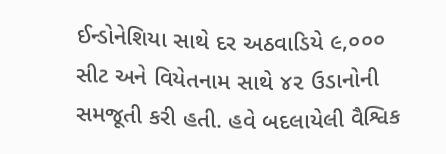ઈન્ડોનેશિયા સાથે દર અઠવાડિયે ૯,૦૦૦ સીટ અને વિયેતનામ સાથે ૪૨ ઉડાનોની સમજૂતી કરી હતી. હવે બદલાયેલી વૈશ્વિક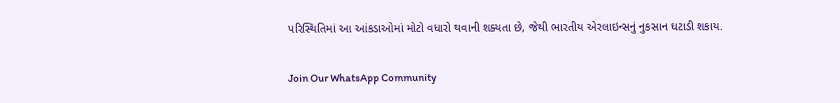પરિસ્થિતિમાં આ આંકડાઓમાં મોટો વધારો થવાની શક્યતા છે, જેથી ભારતીય એરલાઇન્સનું નુકસાન ઘટાડી શકાય.

Join Our WhatsApp Community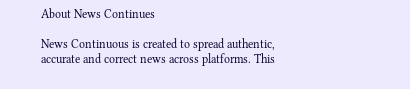About News Continues

News Continuous is created to spread authentic, accurate and correct news across platforms. This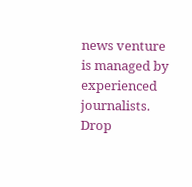news venture is managed by experienced journalists. Drop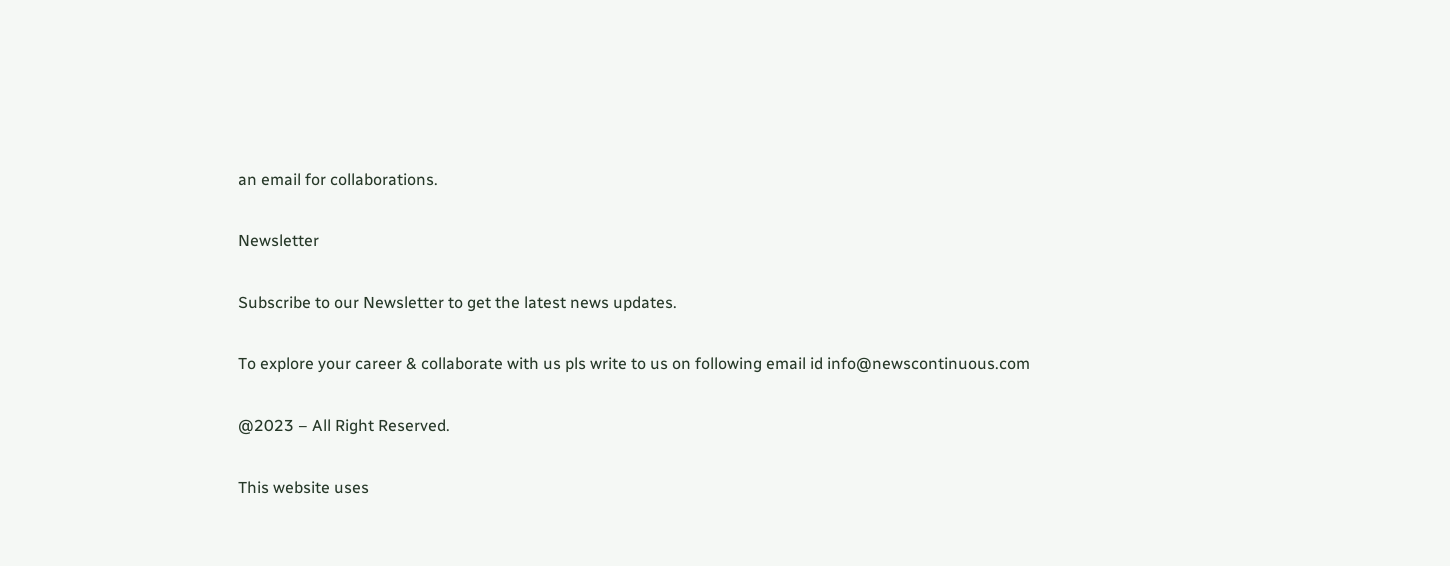an email for collaborations.

Newsletter

Subscribe to our Newsletter to get the latest news updates.

To explore your career & collaborate with us pls write to us on following email id info@newscontinuous.com

@2023 – All Right Reserved.

This website uses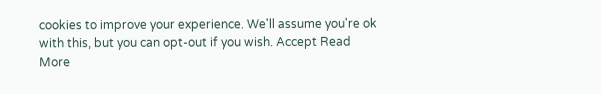cookies to improve your experience. We'll assume you're ok with this, but you can opt-out if you wish. Accept Read More